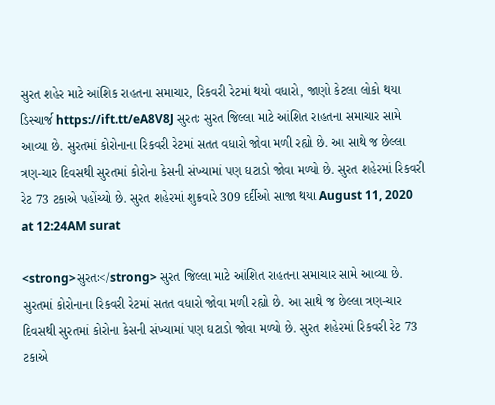સુરત શહેર માટે આંશિક રાહતના સમાચાર, રિકવરી રેટમાં થયો વધારો, જાણો કેટલા લોકો થયા ડિસ્ચાર્જ https://ift.tt/eA8V8J સુરતઃ સુરત જિલ્લા માટે આંશિત રાહતના સમાચાર સામે આવ્યા છે. સુરતમાં કોરોનાના રિકવરી રેટમાં સતત વધારો જોવા મળી રહ્યો છે. આ સાથે જ છેલ્લા ત્રણ-ચાર દિવસથી સુરતમાં કોરોના કેસની સંખ્યામાં પણ ઘટાડો જોવા મળ્યો છે. સુરત શહેરમાં રિકવરી રેટ 73 ટકાએ પહોંચ્યો છે. સુરત શહેરમાં શુક્રવારે 309 દર્દીઓ સાજા થયા August 11, 2020 at 12:24AM surat

<strong>સુરતઃ</strong> સુરત જિલ્લા માટે આંશિત રાહતના સમાચાર સામે આવ્યા છે. સુરતમાં કોરોનાના રિકવરી રેટમાં સતત વધારો જોવા મળી રહ્યો છે. આ સાથે જ છેલ્લા ત્રણ-ચાર દિવસથી સુરતમાં કોરોના કેસની સંખ્યામાં પણ ઘટાડો જોવા મળ્યો છે. સુરત શહેરમાં રિકવરી રેટ 73 ટકાએ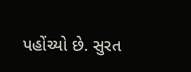પહોંચ્યો છે. સુરત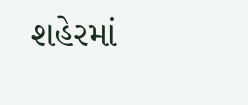શહેરમાં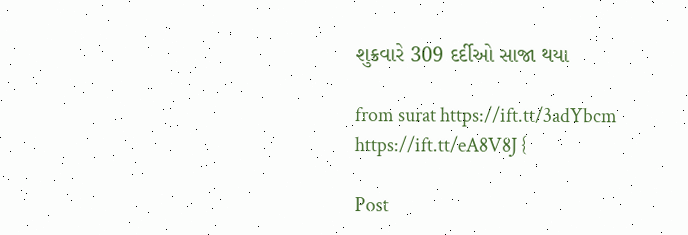શુક્રવારે 309 દર્દીઓ સાજા થયા

from surat https://ift.tt/3adYbcm
https://ift.tt/eA8V8J {

Post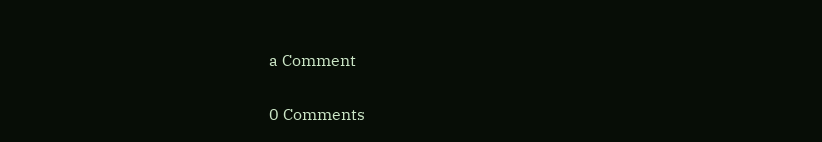a Comment

0 Comments